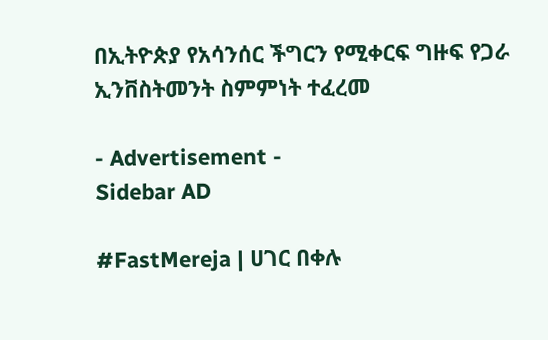በኢትዮጵያ የአሳንሰር ችግርን የሚቀርፍ ግዙፍ የጋራ ኢንቨስትመንት ስምምነት ተፈረመ

- Advertisement -
Sidebar AD

#FastMereja | ሀገር በቀሉ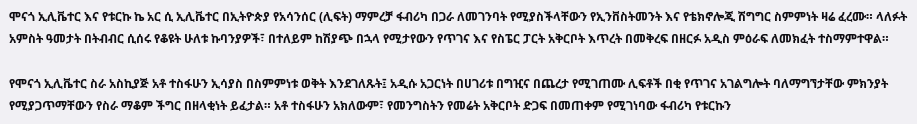ሞናጎ ኢሊቬተር እና የቱርኩ ኬ አር ሲ ኢሊቬተር በኢትዮጵያ የአሳንሰር (ሊፍት) ማምረቻ ፋብሪካ በጋራ ለመገንባት የሚያስችላቸውን የኢንቨስትመንት እና የቴክኖሎጂ ሽግግር ስምምነት ዛሬ ፈረሙ። ላለፉት አምስት ዓመታት በትብብር ሲሰሩ የቆዩት ሁለቱ ኩባንያዎች፣ በተለይም ከሽያጭ በኋላ የሚታየውን የጥገና እና የስፔር ፓርት አቅርቦት እጥረት በመቅረፍ በዘርፉ አዲስ ምዕራፍ ለመክፈት ተስማምተዋል።

የሞናጎ ኢሊቬተር ስራ አስኪያጅ አቶ ተስፋሁን ኢሳያስ በስምምነቱ ወቅት እንደገለጹት፤ አዲሱ አጋርነት በሀገሪቱ በግዢና በጨረታ የሚገጠሙ ሊፍቶች በቂ የጥገና አገልግሎት ባለማግኘታቸው ምክንያት የሚያጋጥማቸውን የስራ ማቆም ችግር በዘላቂነት ይፈታል። አቶ ተስፋሁን አክለውም፣ የመንግስትን የመሬት አቅርቦት ድጋፍ በመጠቀም የሚገነባው ፋብሪካ የቱርኩን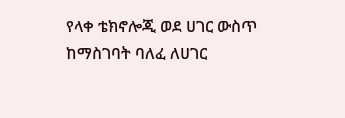የላቀ ቴክኖሎጂ ወደ ሀገር ውስጥ ከማስገባት ባለፈ ለሀገር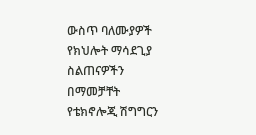ውስጥ ባለሙያዎች የክህሎት ማሳደጊያ ስልጠናዎችን በማመቻቸት የቴክኖሎጂ ሽግግርን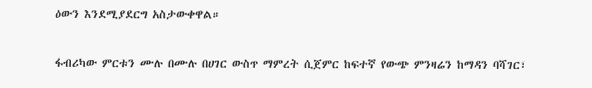ዕውን እንደሚያደርግ አስታውቀዋል።

ፋብሪካው ምርቱን ሙሉ በሙሉ በሀገር ውስጥ ማምረት ሲጀምር ከፍተኛ የውጭ ምንዛሬን ከማዳን ባሻገር፣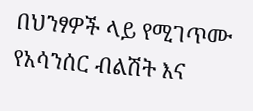በህንፃዎች ላይ የሚገጥሙ የአሳንሰር ብልሽት እና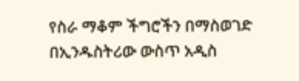የስራ ማቆም ችግሮችን በማስወገድ በኢንዱስትሪው ውስጥ አዲስ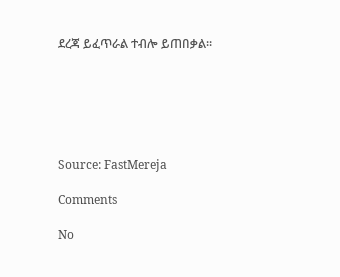ደረጃ ይፈጥራል ተብሎ ይጠበቃል።






Source: FastMereja

Comments

No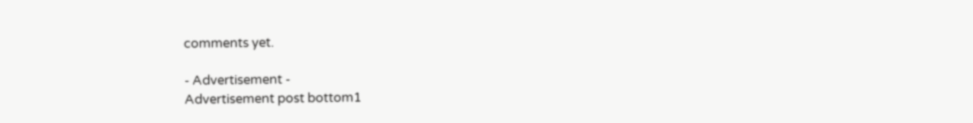comments yet.

- Advertisement -
Advertisement post bottom1